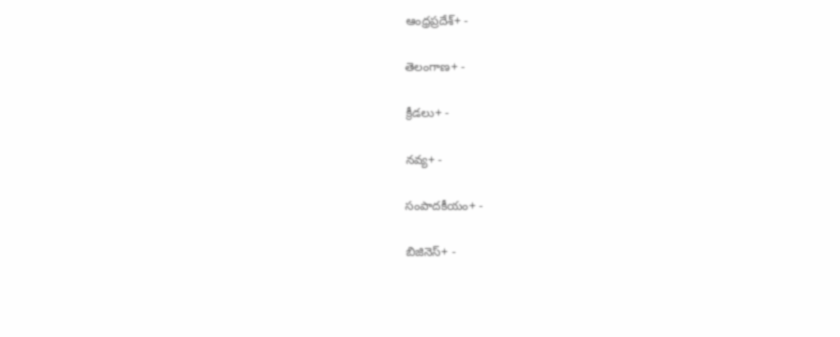ఆంధ్రప్రదేశ్+ -

తెలంగాణ+ -

క్రీడలు+ -

నవ్య+ -

సంపాదకీయం+ -

బిజినెస్+ -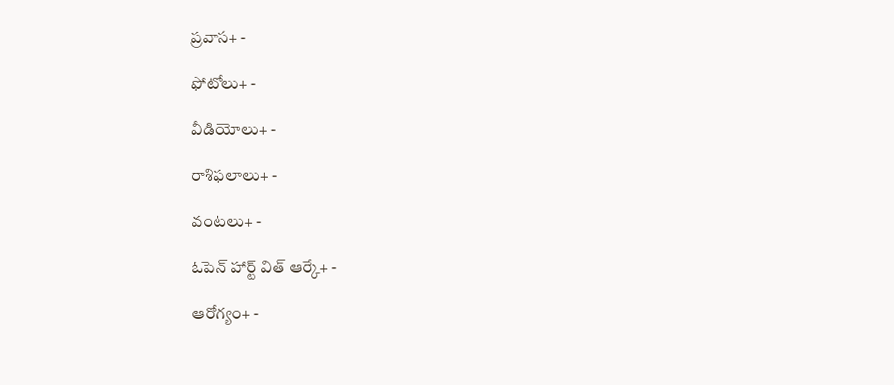ప్రవాస+ -

ఫోటోలు+ -

వీడియోలు+ -

రాశిఫలాలు+ -

వంటలు+ -

ఓపెన్ హార్ట్ విత్ ఆర్కే+ -

ఆరోగ్యం+ -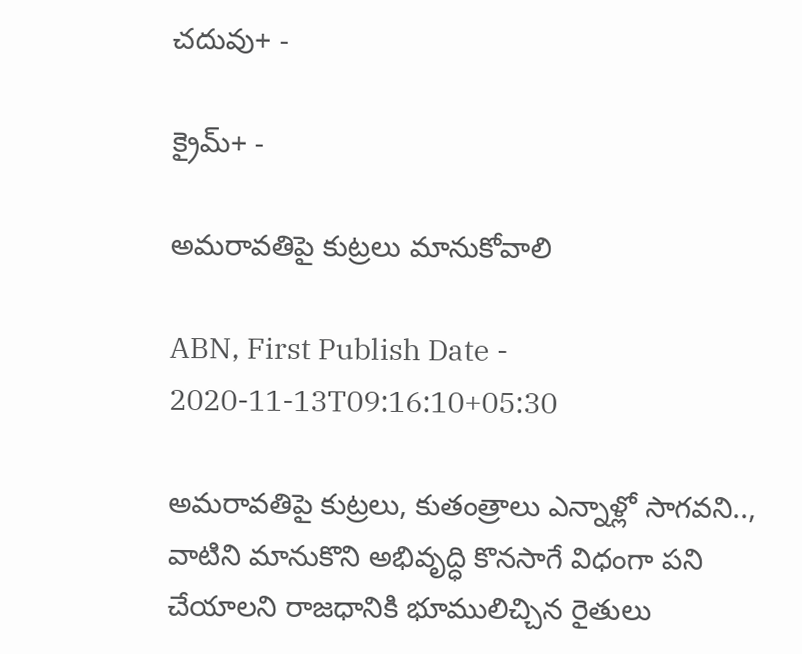చదువు+ -

క్రైమ్+ -

అమరావతిపై కుట్రలు మానుకోవాలి

ABN, First Publish Date - 2020-11-13T09:16:10+05:30

అమరావతిపై కుట్రలు, కుతంత్రాలు ఎన్నాళ్లో సాగవని.., వాటిని మానుకొని అభివృద్ధి కొనసాగే విధంగా పని చేయాలని రాజధానికి భూములిచ్చిన రైతులు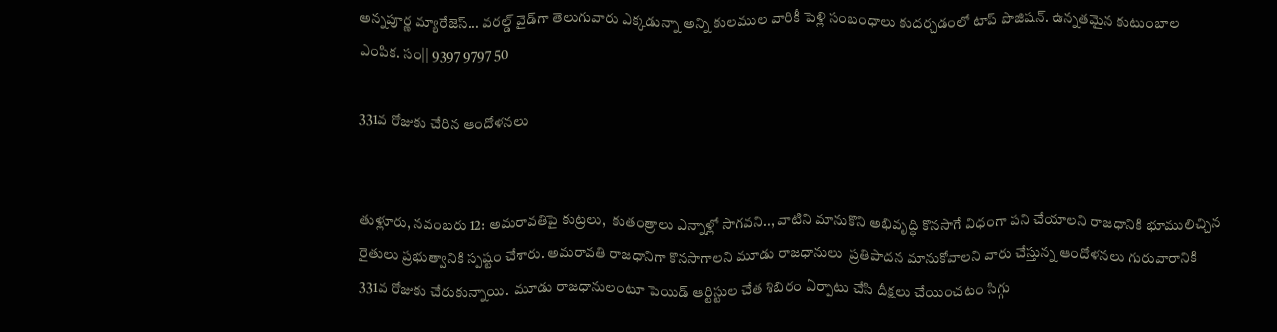అన్నపూర్ణ మ్యారేజెస్... వరల్డ్ వైడ్‌గా తెలుగువారు ఎక్కడున్నా అన్ని కులముల వారికీ పెళ్లి సంబంధాలు కుదర్చడంలో టాప్ పొజిషన్. ఉన్నతమైన కుటుంబాల ఎంపిక. సం|| 9397 9797 50

331వ రోజుకు చేరిన ఆందోళనలు


తుళ్లూరు, నవంబరు 12: అమరావతిపై కుట్రలు,  కుతంత్రాలు ఎన్నాళ్లో సాగవని.., వాటిని మానుకొని అభివృద్ధి కొనసాగే విధంగా పని చేయాలని రాజధానికి భూములిచ్చిన  రైతులు ప్రభుత్వానికి స్పష్టం చేశారు. అమరావతి రాజధానిగా కొనసాగాలని మూడు రాజధానులు  ప్రతిపాదన మానుకోవాలని వారు చేస్తున్న ఆందోళనలు గురువారానికి 331వ రోజుకు చేరుకున్నాయి.  మూడు రాజధానులంటూ పెయిడ్‌ ఆర్టిస్టుల చేత శిబిరం ఏర్పాటు చేసి దీక్షలు చేయించటం సిగ్గు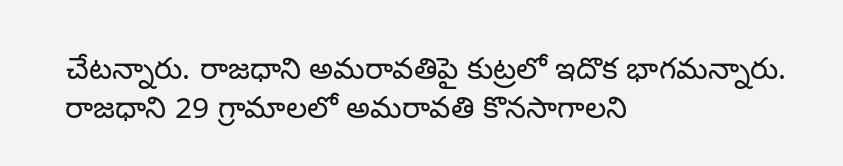చేటన్నారు. రాజధాని అమరావతిపై కుట్రలో ఇదొక భాగమన్నారు.  రాజధాని 29 గ్రామాలలో అమరావతి కొనసాగాలని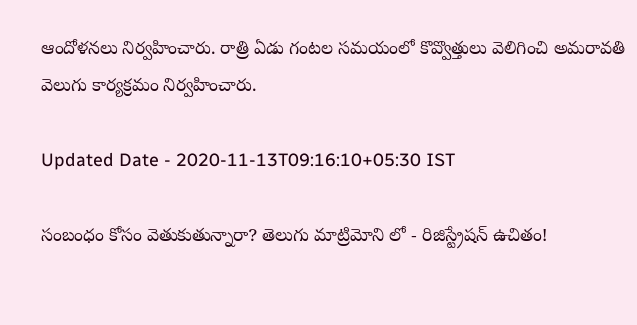ఆందోళనలు నిర్వహించారు. రాత్రి ఏడు గంటల సమయంలో కొవ్వొత్తులు వెలిగించి అమరావతి వెలుగు కార్యక్రమం నిర్వహించారు.

Updated Date - 2020-11-13T09:16:10+05:30 IST

సంబంధం కోసం వెతుకుతున్నారా? తెలుగు మాట్రిమోని లో - రిజిస్ట్రేషన్ ఉచితం!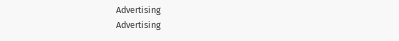Advertising
Advertising